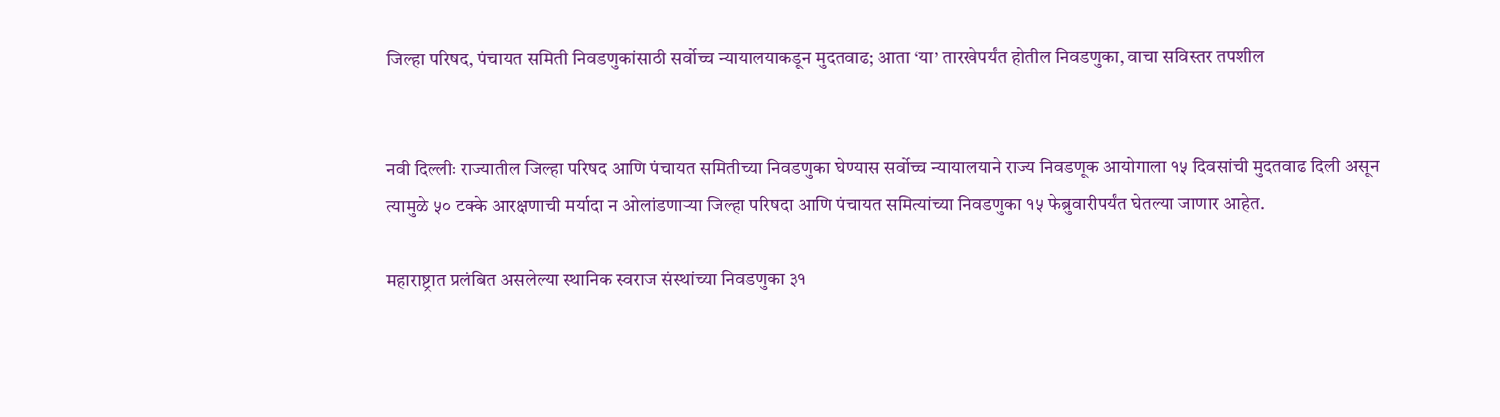जिल्हा परिषद, पंचायत समिती निवडणुकांसाठी सर्वोच्च न्यायालयाकडून मुदतवाढ; आता ‘या’ तारखेपर्यंत होतील निवडणुका, वाचा सविस्तर तपशील


नवी दिल्लीः राज्यातील जिल्हा परिषद आणि पंचायत समितीच्या निवडणुका घेण्यास सर्वोच्च न्यायालयाने राज्य निवडणूक आयोगाला १५ दिवसांची मुदतवाढ दिली असून त्यामुळे ५० टक्के आरक्षणाची मर्यादा न ओलांडणाऱ्या जिल्हा परिषदा आणि पंचायत समित्यांच्या निवडणुका १५ फेब्रुवारीपर्यंत घेतल्या जाणार आहेत.

महाराष्ट्रात प्रलंबित असलेल्या स्थानिक स्वराज संस्थांच्या निवडणुका ३१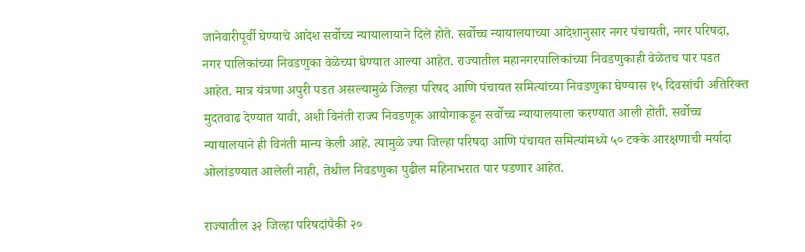जानेवारीपूर्वी घेण्याचे आदेश सर्वोच्च न्यायालायाने दिले होते. सर्वोच्च न्यायालयाच्या आदेशानुसार नगर पंचायती, नगर परिषदा, नगर पालिकांच्या निवडणुका वेळेच्या घेण्यात आल्या आहेत. राज्यातील महानगरपालिकांच्या निवडणुकाही वेळेतच पार पडत आहेत. मात्र यंत्रणा अपुरी पडत असल्यामुळे जिल्हा परिषद आणि पंचायत समित्यांच्या निवडणुका घेण्यास १५ दिवसांची अतिरिक्त मुदतवाढ देण्यात यावी, अशी विनंती राज्य निवडणूक आयोगाकडून सर्वोच्च न्यायालयाला करण्यात आली होती. सर्वोच्च न्यायालयाने ही विनंती मान्य केली आहे. त्यामुळे ज्या जिल्हा परिषदा आणि पंचायत समित्यांमध्ये ५० टक्के आरक्षणाची मर्यादा ओलांडण्यात आलेली नाही, तेथील निवडणुका पुढील महिनाभरात पार पडणार आहेत.

राज्यातील ३२ जिल्हा परिषदांपैकी २०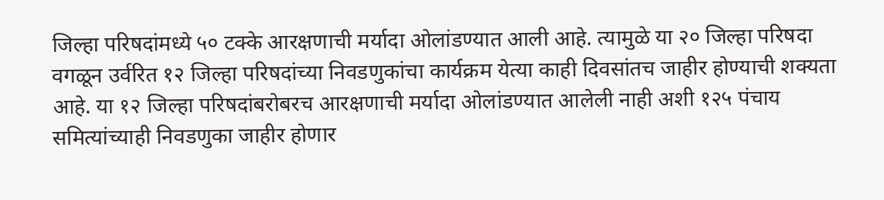जिल्हा परिषदांमध्ये ५० टक्के आरक्षणाची मर्यादा ओलांडण्यात आली आहे. त्यामुळे या २० जिल्हा परिषदा वगळून उर्वरित १२ जिल्हा परिषदांच्या निवडणुकांचा कार्यक्रम येत्या काही दिवसांतच जाहीर होण्याची शक्यता आहे. या १२ जिल्हा परिषदांबरोबरच आरक्षणाची मर्यादा ओलांडण्यात आलेली नाही अशी १२५ पंचाय समित्यांच्याही निवडणुका जाहीर होणार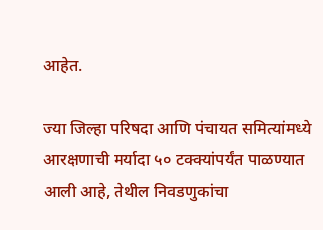आहेत.

ज्या जिल्हा परिषदा आणि पंचायत समित्यांमध्ये आरक्षणाची मर्यादा ५० टक्क्यांपर्यंत पाळण्यात आली आहे, तेथील निवडणुकांचा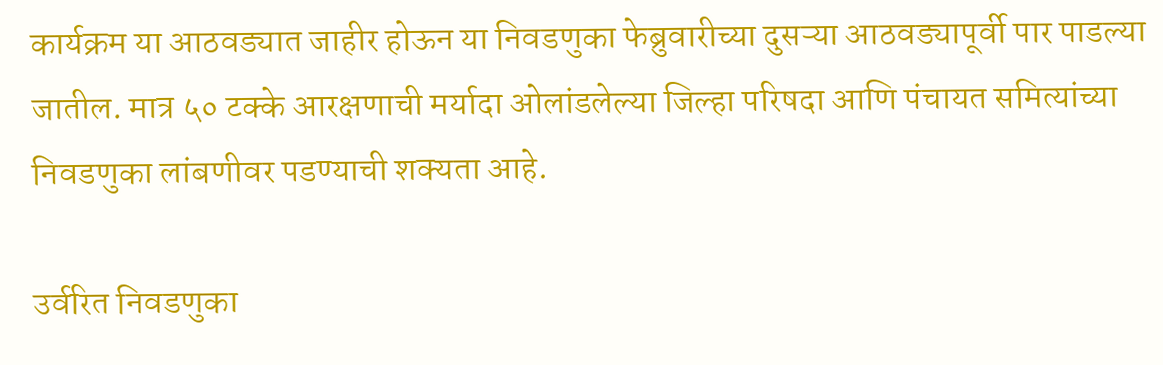कार्यक्रम या आठवड्यात जाहीर होऊन या निवडणुका फेब्रुवारीच्या दुसऱ्या आठवड्यापूर्वी पार पाडल्या जातील. मात्र ५० टक्के आरक्षणाची मर्यादा ओलांडलेल्या जिल्हा परिषदा आणि पंचायत समित्यांच्या निवडणुका लांबणीवर पडण्याची शक्यता आहे.

उर्वरित निवडणुका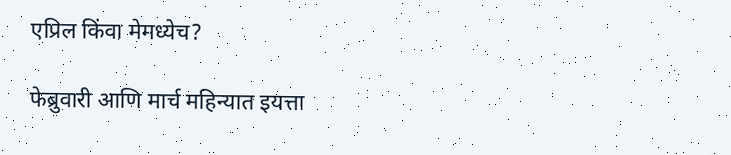एप्रिल किंवा मेमध्येच?

फेब्रुवारी आणि मार्च महिन्यात इयत्ता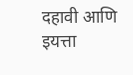दहावी आणि इयत्ता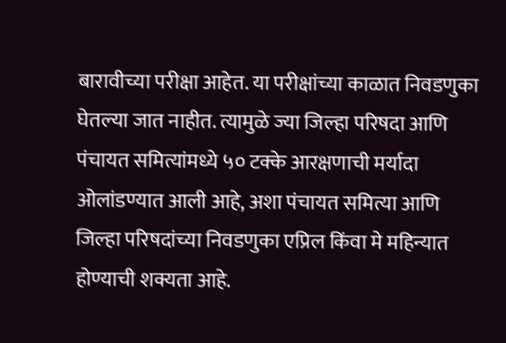बारावीच्या परीक्षा आहेत. या परीक्षांच्या काळात निवडणुका घेतल्या जात नाहीत. त्यामुळे ज्या जिल्हा परिषदा आणि पंचायत समित्यांमध्ये ५० टक्के आरक्षणाची मर्यादा ओलांडण्यात आली आहे, अशा पंचायत समित्या आणि जिल्हा परिषदांच्या निवडणुका एप्रिल किंवा मे महिन्यात होण्याची शक्यता आहे.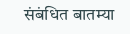संबंधित बातम्या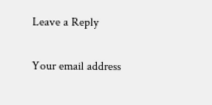Leave a Reply

Your email address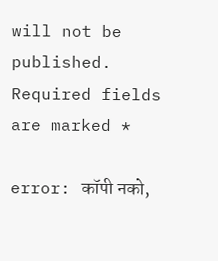will not be published. Required fields are marked *

error: कॉपी नको,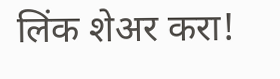लिंक शेअर करा!